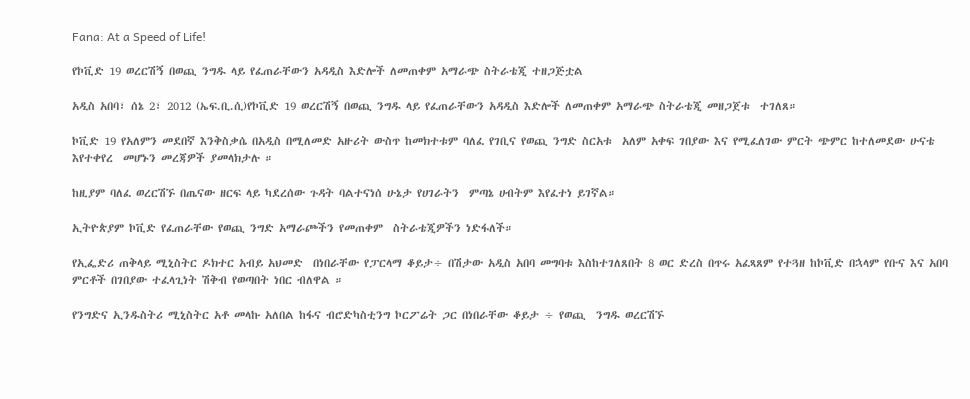Fana: At a Speed of Life!

የኮቪድ 19 ወረርሽኝ በወጪ ንግዱ ላይ የፈጠራቸውን አዳዲስ እድሎች ለመጠቀም አማራጭ ስትራቴጂ ተዘጋጅቷል

አዲስ አበባ፣ ሰኔ 2፣ 2012 (ኤፍ.ቢ.ሲ)የኮቪድ 19 ወረርሽኝ በወጪ ንግዱ ላይ የፈጠራቸውን አዳዲስ እድሎች ለመጠቀም አማራጭ ስትራቴጂ መዘጋጀቱ  ተገለጸ።

ኮቪድ 19 የአለምን መደበኛ እንቅስቃሴ በአዲስ በሚለመድ አዙሪት ውስጥ ከመክተቱም ባለፈ የገቢና የወጪ ንግድ ስርአቱ  አለም አቀፍ ገበያው እና የሚፈለገው ምርት ጭምር ከተለመደው ሁናቴ እየተቀየረ  መሆኑን መረጃዎች ያመላክታሉ ።

ከዚያም ባለፈ ወረርሽኙ በጤናው ዘርፍ ላይ ካደረሰው ጉዳት ባልተናነሰ ሁኔታ የሀገራትን  ምጣኔ ሀብትም እየፈተነ ይገኛል።

ኢትዮጵያም ኮቪድ የፈጠራቸው የወጪ ንግድ አማራጮችን የመጠቀም  ስትራቴጂዎችን ነድፋለች።

የኢፌድሪ ጠቅላይ ሚኒስትር ዶክተር አብይ አህመድ  በነበራቸው የፓርላማ ቆይታ÷ በሽታው አዲስ አበባ መግባቱ እስከተገለጸበት 8 ወር ድረስ በጥሩ አፈጻጸም የተጓዘ ከኮቪድ በኋላም የቡና እና አበባ ምርቶች በገበያው ተፈላጊነት ሽቅብ የወጣበት ነበር ብለዋል ።

የንግድና ኢንዱስትሪ ሚኒስትር አቶ መላኩ አለበል ከፋና ብሮድካስቲንግ ኮርፖሬት ጋር በነበራቸው ቆይታ ÷ የወጪ  ንግዱ ወረርሽኙ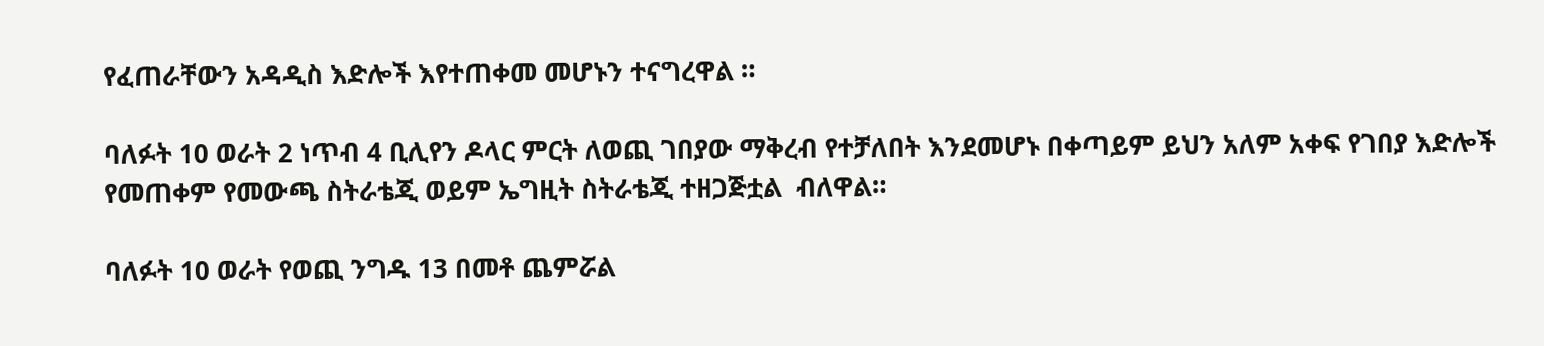የፈጠራቸውን አዳዲስ እድሎች እየተጠቀመ መሆኑን ተናግረዋል ።

ባለፉት 10 ወራት 2 ነጥብ 4 ቢሊየን ዶላር ምርት ለወጪ ገበያው ማቅረብ የተቻለበት እንደመሆኑ በቀጣይም ይህን አለም አቀፍ የገበያ እድሎች የመጠቀም የመውጫ ስትራቴጂ ወይም ኤግዚት ስትራቴጂ ተዘጋጅቷል  ብለዋል።

ባለፉት 10 ወራት የወጪ ንግዱ 13 በመቶ ጨምሯል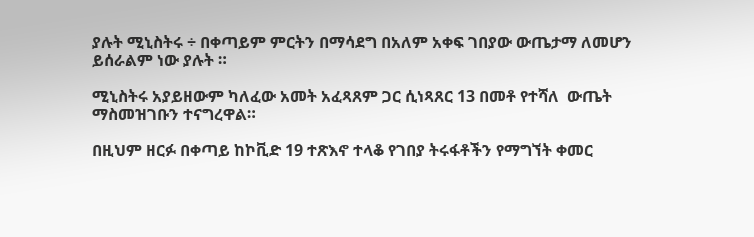ያሉት ሚኒስትሩ ÷ በቀጣይም ምርትን በማሳደግ በአለም አቀፍ ገበያው ውጤታማ ለመሆን ይሰራልም ነው ያሉት ።

ሚኒስትሩ አያይዘውም ካለፈው አመት አፈጻጸም ጋር ሲነጻጸር 13 በመቶ የተሻለ  ውጤት  ማስመዝገቡን ተናግረዋል።

በዚህም ዘርፉ በቀጣይ ከኮቪድ 19 ተጽእኖ ተላቆ የገበያ ትሩፋቶችን የማግኘት ቀመር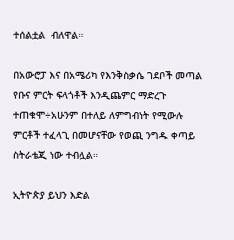ተሰልቷል  ብለዋል።

በአውሮፓ እና በአሜሪካ የእንቅስቃሴ ገደቦች መጣል የቡና ምርት ፍላጎቶች እንዲጨምር ማድረጉ ተጠቁሞ÷አሁንም በተለይ ለምግብነት የሚውሉ ምርቶች ተፈላጊ በመሆናቸው የወጪ ንግዱ ቀጣይ ስትራቴጂ ነው ተብሏል።

ኢትዮጵያ ይህን እድል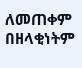ለመጠቀም በዘላቂነትም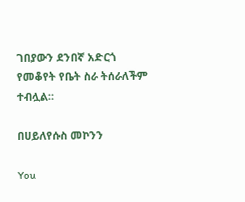ገበያውን ደንበኛ አድርጎ የመቆየት የቤት ስራ ትሰራለችም  ተብሏል።

በሀይለየሱስ መኮንን

You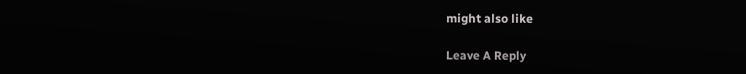might also like

Leave A Reply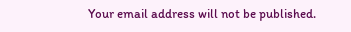Your email address will not be published.